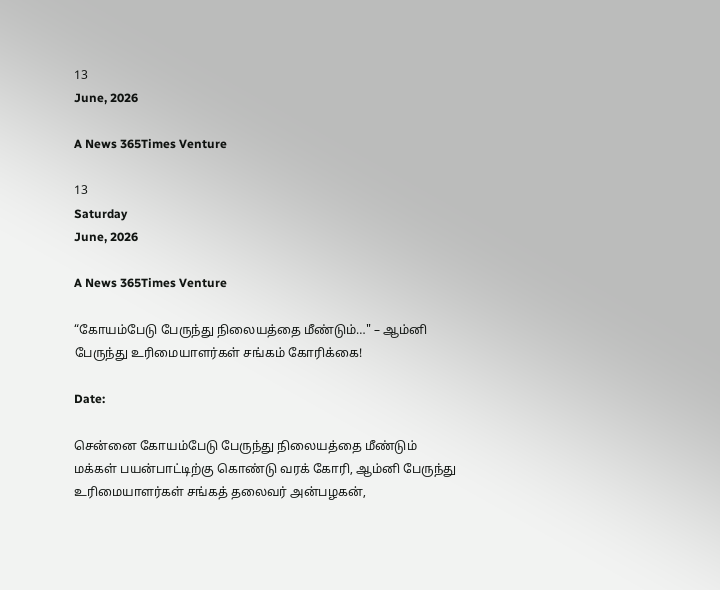13
June, 2026

A News 365Times Venture

13
Saturday
June, 2026

A News 365Times Venture

“கோயம்பேடு பேருந்து நிலையத்தை மீண்டும்…" – ஆம்னி பேருந்து உரிமையாளர்கள் சங்கம் கோரிக்கை!

Date:

சென்னை கோயம்பேடு பேருந்து நிலையத்தை மீண்டும் மக்கள் பயன்பாட்டிற்கு கொண்டு வரக் கோரி, ஆம்னி பேருந்து உரிமையாளர்கள் சங்கத் தலைவர் அன்பழகன்,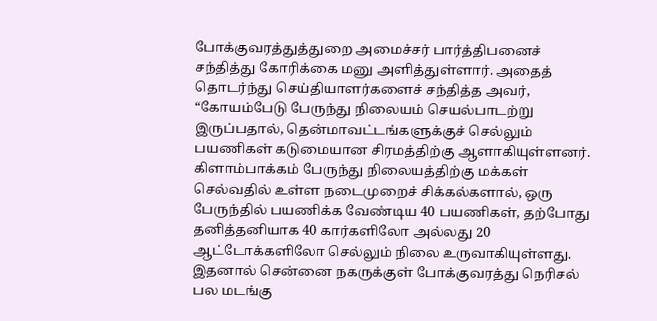போக்குவரத்துத்துறை அமைச்சர் பார்த்திபனைச் சந்தித்து கோரிக்கை மனு அளித்துள்ளார். அதைத் தொடர்ந்து செய்தியாளர்களைச் சந்தித்த அவர், “கோயம்பேடு பேருந்து நிலையம் செயல்பாடற்று இருப்பதால், தென்மாவட்டங்களுக்குச் செல்லும் பயணிகள் கடுமையான சிரமத்திற்கு ஆளாகியுள்ளனர். கிளாம்பாக்கம் பேருந்து நிலையத்திற்கு மக்கள் செல்வதில் உள்ள நடைமுறைச் சிக்கல்களால், ஒரு பேருந்தில் பயணிக்க வேண்டிய 40 பயணிகள், தற்போது தனித்தனியாக 40 கார்களிலோ அல்லது 20 ஆட்டோக்களிலோ செல்லும் நிலை உருவாகியுள்ளது. இதனால் சென்னை நகருக்குள் போக்குவரத்து நெரிசல் பல மடங்கு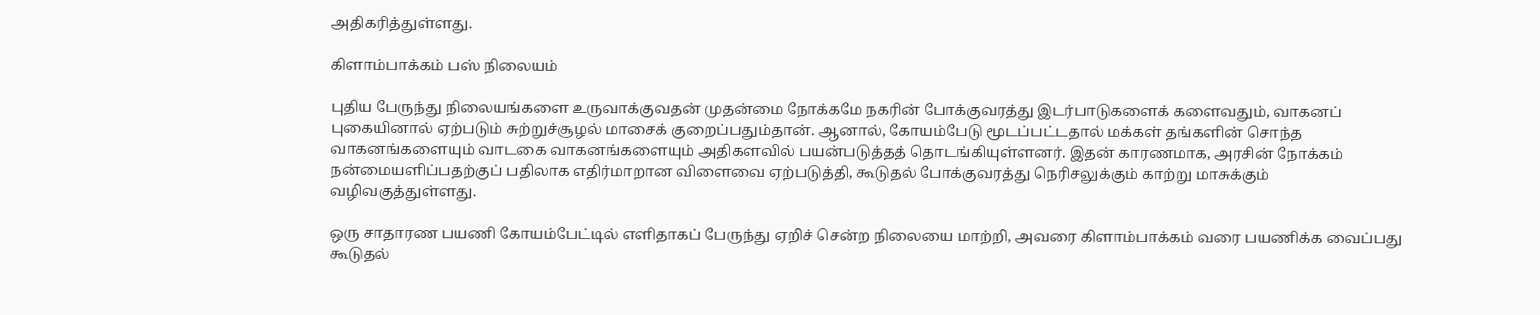அதிகரித்துள்ளது.

கிளாம்பாக்கம் பஸ் நிலையம்

புதிய பேருந்து நிலையங்களை உருவாக்குவதன் முதன்மை நோக்கமே நகரின் போக்குவரத்து இடர்பாடுகளைக் களைவதும், வாகனப் புகையினால் ஏற்படும் சுற்றுச்சூழல் மாசைக் குறைப்பதும்தான். ஆனால், கோயம்பேடு மூடப்பட்டதால் மக்கள் தங்களின் சொந்த வாகனங்களையும் வாடகை வாகனங்களையும் அதிகளவில் பயன்படுத்தத் தொடங்கியுள்ளனர். இதன் காரணமாக, அரசின் நோக்கம் நன்மையளிப்பதற்குப் பதிலாக எதிர்மாறான விளைவை ஏற்படுத்தி, கூடுதல் போக்குவரத்து நெரிசலுக்கும் காற்று மாசுக்கும் வழிவகுத்துள்ளது.

ஒரு சாதாரண பயணி கோயம்பேட்டில் எளிதாகப் பேருந்து ஏறிச் சென்ற நிலையை மாற்றி, அவரை கிளாம்பாக்கம் வரை பயணிக்க வைப்பது கூடுதல்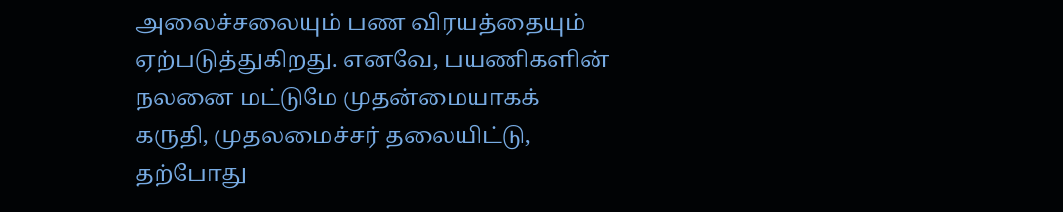அலைச்சலையும் பண விரயத்தையும் ஏற்படுத்துகிறது. எனவே, பயணிகளின் நலனை மட்டுமே முதன்மையாகக் கருதி, முதலமைச்சர் தலையிட்டு, தற்போது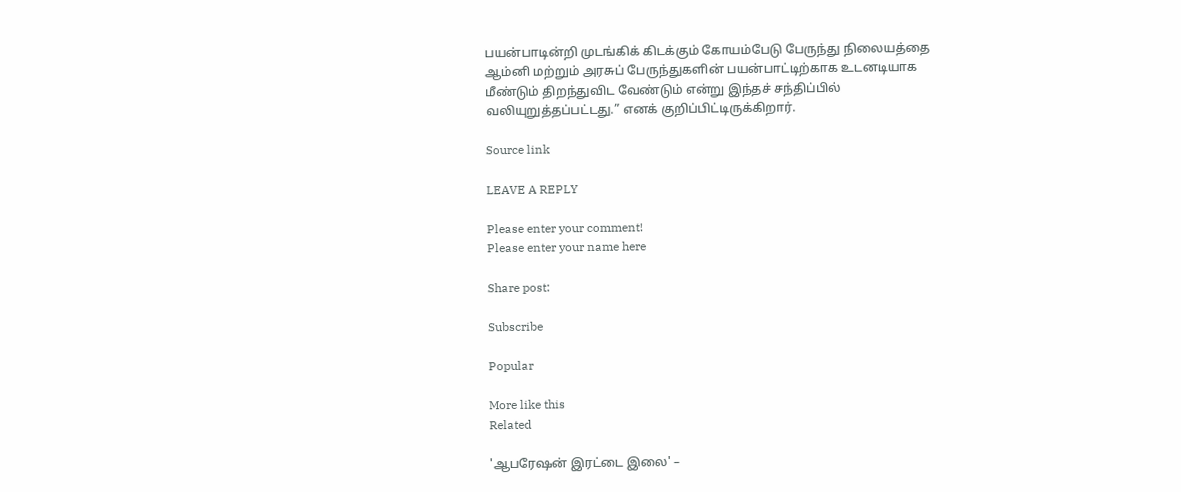பயன்பாடின்றி முடங்கிக் கிடக்கும் கோயம்பேடு பேருந்து நிலையத்தை ஆம்னி மற்றும் அரசுப் பேருந்துகளின் பயன்பாட்டிற்காக உடனடியாக மீண்டும் திறந்துவிட வேண்டும் என்று இந்தச் சந்திப்பில் வலியுறுத்தப்பட்டது.” எனக் குறிப்பிட்டிருக்கிறார்.

Source link

LEAVE A REPLY

Please enter your comment!
Please enter your name here

Share post:

Subscribe

Popular

More like this
Related

'ஆபரேஷன் இரட்டை இலை' –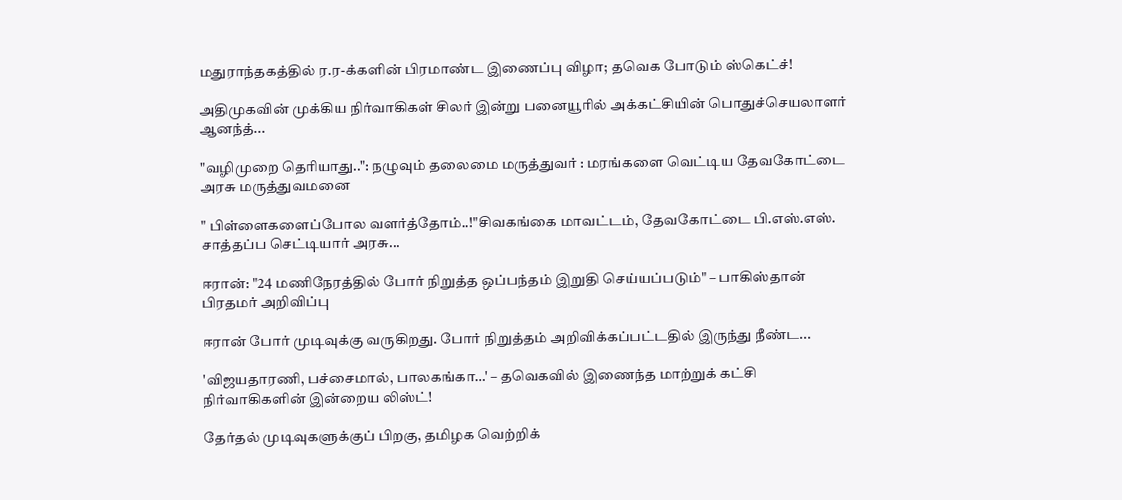மதுராந்தகத்தில் ர.ர-க்களின் பிரமாண்ட இணைப்பு விழா; தவெக போடும் ஸ்கெட்ச்!

அதிமுகவின் முக்கிய நிர்வாகிகள் சிலர் இன்று பனையூரில் அக்கட்சியின் பொதுச்செயலாளர் ஆனந்த்...

"வழிமுறை தெரியாது..": நழுவும் தலைமை மருத்துவர் : மரங்களை வெட்டிய தேவகோட்டை அரசு மருத்துவமனை

" பிள்ளைகளைப்போல வளர்த்தோம்..!"சிவகங்கை மாவட்டம், தேவகோட்டை பி.எஸ்.எஸ். சாத்தப்ப செட்டியார் அரசு...

ஈரான்: "24 மணிநேரத்தில் போர் நிறுத்த ஒப்பந்தம் இறுதி செய்யப்படும்" – பாகிஸ்தான் பிரதமர் அறிவிப்பு

ஈரான் போர் முடிவுக்கு வருகிறது. போர் நிறுத்தம் அறிவிக்கப்பட்டதில் இருந்து நீண்ட...

'விஜயதாரணி, பச்சைமால், பாலகங்கா…' – தவெகவில் இணைந்த மாற்றுக் கட்சி நிர்வாகிகளின் இன்றைய லிஸ்ட்!

தேர்தல் முடிவுகளுக்குப் பிறகு, தமிழக வெற்றிக்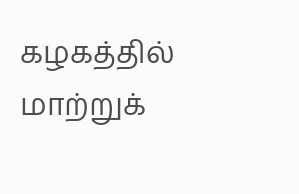கழகத்தில் மாற்றுக்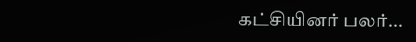கட்சியினர் பலர்...